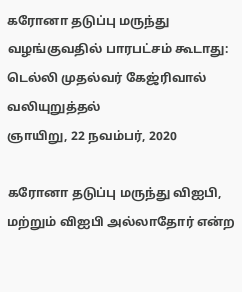கரோனா தடுப்பு மருந்து வழங்குவதில் பாரபட்சம் கூடாது: டெல்லி முதல்வர் கேஜ்ரிவால் வலியுறுத்தல்
ஞாயிறு, 22 நவம்பர், 2020

கரோனா தடுப்பு மருந்து விஐபி, மற்றும் விஐபி அல்லாதோர் என்ற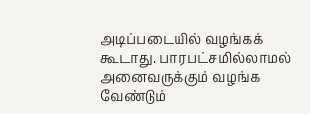அடிப்படையில் வழங்கக் கூடாது. பாரபட்சமில்லாமல் அனைவருக்கும் வழங்க வேண்டும்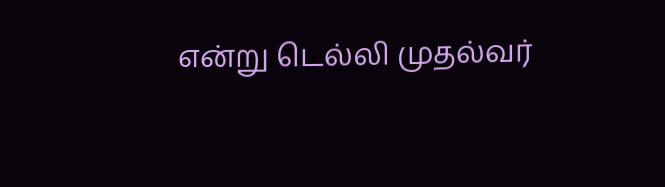என்று டெல்லி முதல்வர்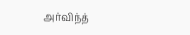அர்விந்த்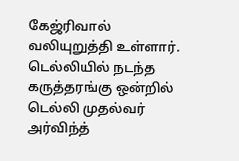கேஜ்ரிவால் வலியுறுத்தி உள்ளார்.
டெல்லியில் நடந்த கருத்தரங்கு ஒன்றில் டெல்லி முதல்வர் அர்விந்த்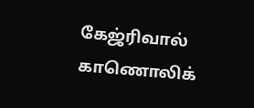கேஜ்ரிவால் காணொலிக்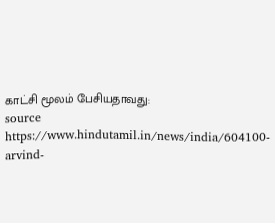காட்சி மூலம் பேசியதாவது:
source https://www.hindutamil.in/news/india/604100-arvind-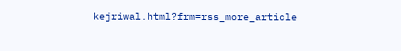kejriwal.html?frm=rss_more_article